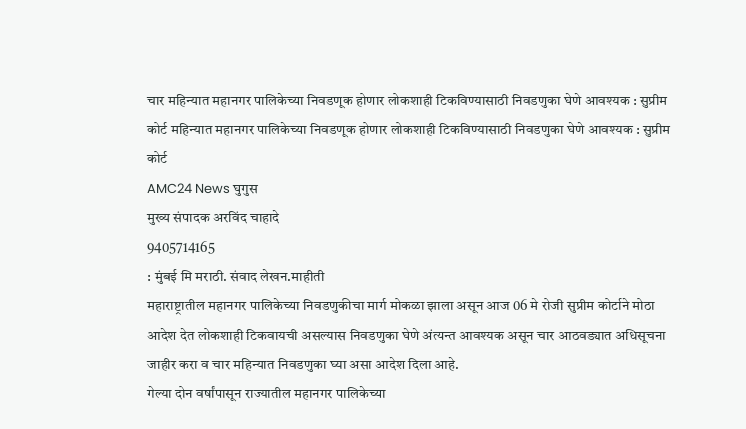चार महिन्यात महानगर पालिकेच्या निवडणूक होणार लोकशाही टिकविण्यासाठी निवडणुका घेणे आवश्यक : सुप्रीम कोर्ट महिन्यात महानगर पालिकेच्या निवडणूक होणार लोकशाही टिकविण्यासाठी निवडणुका घेणे आवश्यक : सुप्रीम कोर्ट
AMC24 News घुगुस
मुख्य संपादक अरविंद चाहादे
9405714165
: मुंबई मि मराठी. संवाद लेखन.माहीती
महाराष्ट्रातील महानगर पालिकेच्या निवडणुकीचा मार्ग मोकळा झाला असून आज 06 मे रोजी सुप्रीम कोर्टाने मोठा आदेश देत लोकशाही टिकवायची असल्यास निवडणुका घेणे अंत्यन्त आवश्यक असून चार आठवड्यात अधिसूचना जाहीर करा व चार महिन्यात निवडणुका घ्या असा आदेश दिला आहे.
गेल्या दोन वर्षांपासून राज्यातील महानगर पालिकेच्या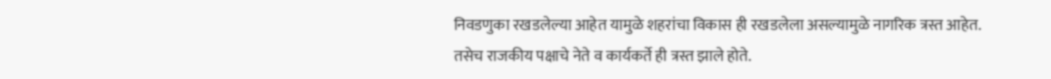निवडणुका रखडलेल्या आहेत यामुळे शहरांचा विकास ही रखडलेला असल्यामुळे नागरिक त्रस्त आहेत.
तसेच राजकीय पक्षाचे नेते व कार्यकर्ते ही त्रस्त झाले होते.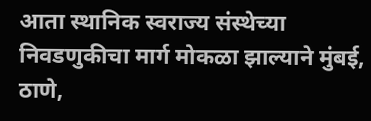आता स्थानिक स्वराज्य संस्थेच्या निवडणुकीचा मार्ग मोकळा झाल्याने मुंबई, ठाणे,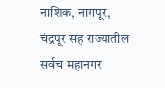नाशिक, नागपूर, चंद्रपूर सह राज्यातील सर्वच महानगर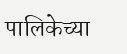पालिकेच्या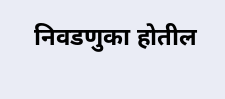निवडणुका होतील